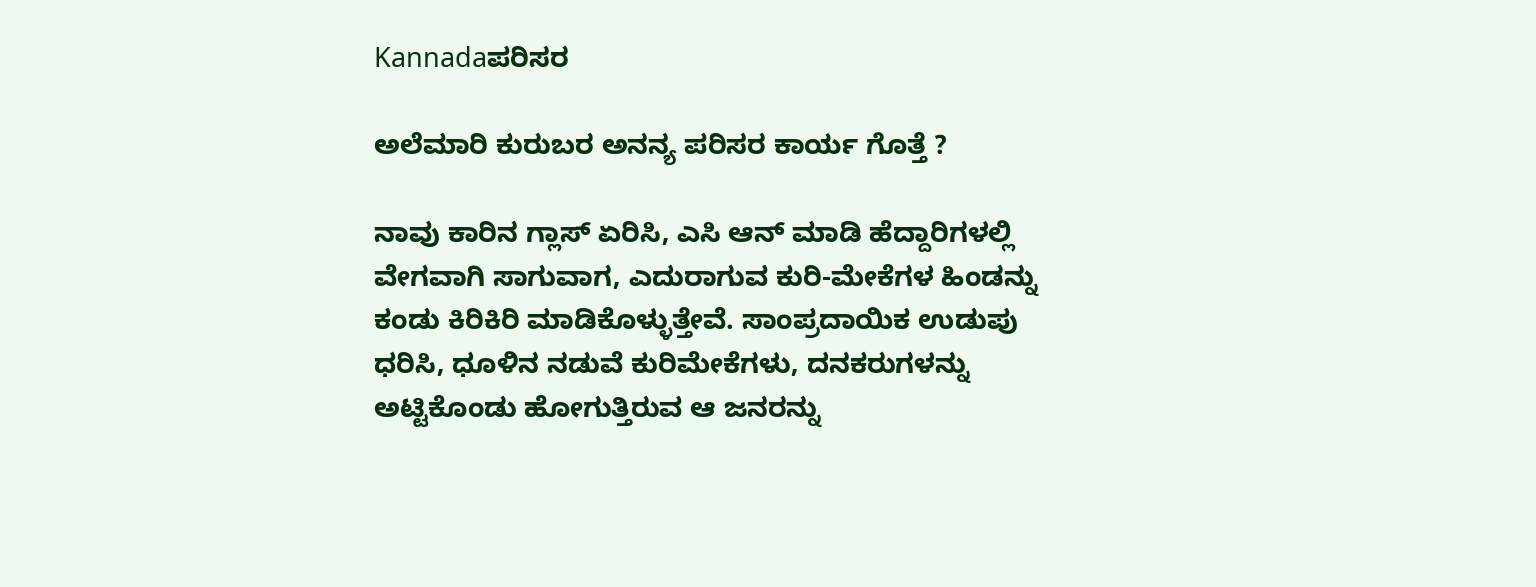Kannadaಪರಿಸರ

ಅಲೆಮಾರಿ ಕುರುಬರ ಅನನ್ಯ ಪರಿಸರ ಕಾರ್ಯ ಗೊತ್ತೆ ?

ನಾವು ಕಾರಿನ ಗ್ಲಾಸ್ ಏರಿಸಿ, ಎಸಿ ಆನ್ ಮಾಡಿ ಹೆದ್ದಾರಿಗಳಲ್ಲಿ ವೇಗವಾಗಿ ಸಾಗುವಾಗ, ಎದುರಾಗುವ ಕುರಿ-ಮೇಕೆಗಳ ಹಿಂಡನ್ನು ಕಂಡು ಕಿರಿಕಿರಿ ಮಾಡಿಕೊಳ್ಳುತ್ತೇವೆ. ಸಾಂಪ್ರದಾಯಿಕ ಉಡುಪು ಧರಿಸಿ, ಧೂಳಿನ ನಡುವೆ ಕುರಿಮೇಕೆಗಳು, ದನಕರುಗಳನ್ನು ಅಟ್ಟಿಕೊಂಡು ಹೋಗುತ್ತಿರುವ ಆ ಜನರನ್ನು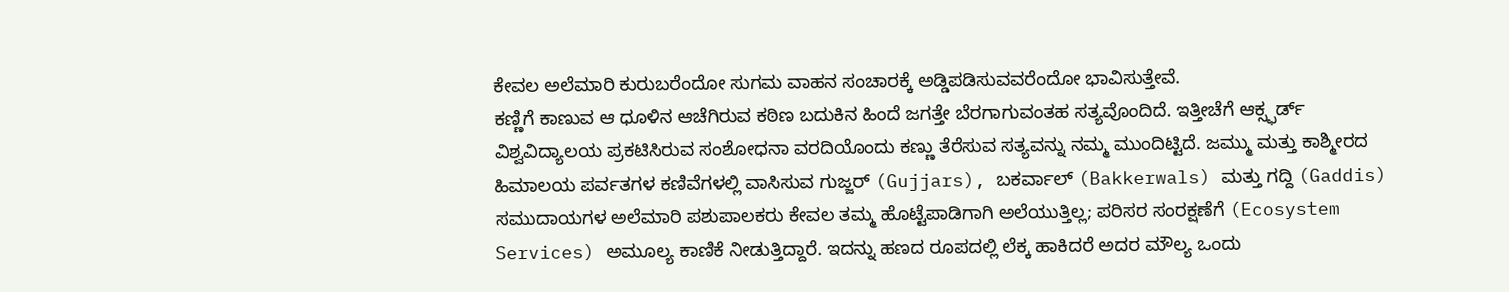ಕೇವಲ ಅಲೆಮಾರಿ ಕುರುಬರೆಂದೋ ಸುಗಮ ವಾಹನ ಸಂಚಾರಕ್ಕೆ ಅಡ್ಡಿಪಡಿಸುವವರೆಂದೋ ಭಾವಿಸುತ್ತೇವೆ.
ಕಣ್ಣಿಗೆ ಕಾಣುವ ಆ ಧೂಳಿನ ಆಚೆಗಿರುವ ಕಠಿಣ ಬದುಕಿನ ಹಿಂದೆ ಜಗತ್ತೇ ಬೆರಗಾಗುವಂತಹ ಸತ್ಯವೊಂದಿದೆ. ಇತ್ತೀಚೆಗೆ ಆಕ್ಸ್ಫರ್ಡ್ ವಿಶ್ವವಿದ್ಯಾಲಯ ಪ್ರಕಟಿಸಿರುವ ಸಂಶೋಧನಾ ವರದಿಯೊಂದು ಕಣ್ಣು ತೆರೆಸುವ ಸತ್ಯವನ್ನು ನಮ್ಮ ಮುಂದಿಟ್ಟಿದೆ. ಜಮ್ಮು ಮತ್ತು ಕಾಶ್ಮೀರದ ಹಿಮಾಲಯ ಪರ್ವತಗಳ ಕಣಿವೆಗಳಲ್ಲಿ ವಾಸಿಸುವ ಗುಜ್ಜರ್ (Gujjars), ಬಕರ್ವಾಲ್ (Bakkerwals) ಮತ್ತು ಗದ್ದಿ (Gaddis) ಸಮುದಾಯಗಳ ಅಲೆಮಾರಿ ಪಶುಪಾಲಕರು ಕೇವಲ ತಮ್ಮ ಹೊಟ್ಟೆಪಾಡಿಗಾಗಿ ಅಲೆಯುತ್ತಿಲ್ಲ; ಪರಿಸರ ಸಂರಕ್ಷಣೆಗೆ (Ecosystem Services) ಅಮೂಲ್ಯ ಕಾಣಿಕೆ ನೀಡುತ್ತಿದ್ದಾರೆ. ಇದನ್ನು ಹಣದ ರೂಪದಲ್ಲಿ ಲೆಕ್ಕ ಹಾಕಿದರೆ ಅದರ ಮೌಲ್ಯ ಒಂದು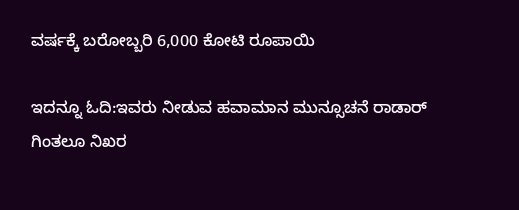ವರ್ಷಕ್ಕೆ ಬರೋಬ್ಬರಿ 6,000 ಕೋಟಿ ರೂಪಾಯಿ

ಇದನ್ನೂ ಓದಿ:ಇವರು ನೀಡುವ ಹವಾಮಾನ ಮುನ್ಸೂಚನೆ ರಾಡಾರ್ ಗಿಂತಲೂ ನಿಖರ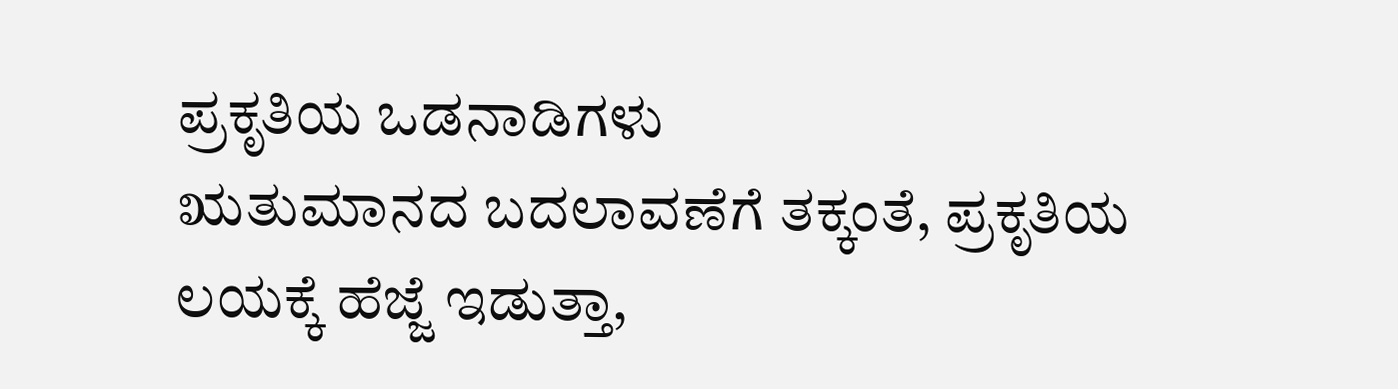ಪ್ರಕೃತಿಯ ಒಡನಾಡಿಗಳು
ಋತುಮಾನದ ಬದಲಾವಣೆಗೆ ತಕ್ಕಂತೆ, ಪ್ರಕೃತಿಯ ಲಯಕ್ಕೆ ಹೆಜ್ಜೆ ಇಡುತ್ತಾ,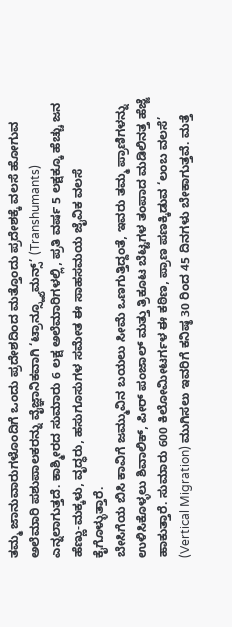ತಮ್ಮ ಜಾನುವಾರುಗಳೊಂದಿಗೆ ಒಂದು ಪ್ರದೇಶದಿಂದ ಮತ್ತೊಂದು ಪ್ರದೇಶಕ್ಕೆ ವಲಸೆ ಹೋಗುವ ಅಲೆಮಾರಿ ಪಶುಪಾಲಕರನ್ನು ವೈಜ್ಞಾನಿಕವಾಗಿ ‘ಟ್ರಾನ್ಸ್ಹ್ಯೂಮನ್ಸ್’ (Transhumants) ಎನ್ನಲಾಗುತ್ತದೆ. ಕಾಶ್ಮೀರದ ಸುಮಾರು 6 ಲಕ್ಷ ಅಲೆಮಾರಿಗಳಲ್ಲಿ, ಪ್ರತಿ ವರ್ಷ 5 ಲಕ್ಷಕ್ಕೂ ಹೆಚ್ಚು ಜನ ಹೆಣ್ಣು-ಮಕ್ಕಳು, ವೃದ್ಧರು, ಹಸುಗೂಸುಗಳ ಸಮೇತ ಈ ಸಾಹಸಮಯ ಜೈವಿಕ ವಲಸೆ ಕೈಗೊಳ್ಳುತ್ತಾರೆ.
ಬೇಸಿಗೆಯ ಬಿಸಿ ಕಾವಿಗೆ ಜಮ್ಮುವಿನ ಬಯಲು ಸೀಮೆ ಒಣಗುತ್ತಿದ್ದಂತೆ, ಇವರು ತಮ್ಮ ಪ್ರಾಣಿಗಳನ್ನು ಉಳಿಸಿಕೊಳ್ಳಲು ಶಿವಾಲಿಕ್, ಪೀರ್ ಪಂಜಾಲ್ ಮತ್ತು ತ್ರಿಕೂಟ ಬೆಟ್ಟಗಳ ತಂಪಾದ ಮಡಿಲಿನತ್ತ ಹೆಜ್ಜೆ ಹಾಕುತ್ತಾರೆ. ಸುಮಾರು 600 ಕಿಲೋಮೀಟರ್ಗಳ ಈ ಕಠಿಣ, ಪ್ರಾಣ ಪಣಕ್ಕಿಡುವ ‘ಲಂಬ ವಲಸೆ’ (Vertical Migration) ಮುಗಿಸಲು ಇವರಿಗೆ ಕನಿಷ್ಠ 30 ರಿಂದ 45 ದಿನಗಳು ಬೇಕಾಗುತ್ತವೆ. ಮತ್ತೆ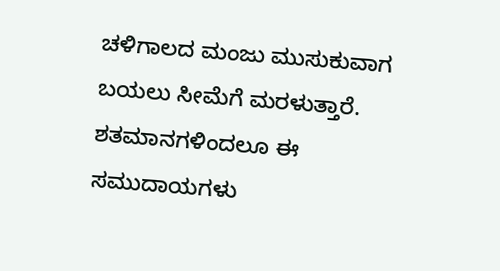ಚಳಿಗಾಲದ ಮಂಜು ಮುಸುಕುವಾಗ ಬಯಲು ಸೀಮೆಗೆ ಮರಳುತ್ತಾರೆ. ಶತಮಾನಗಳಿಂದಲೂ ಈ ಸಮುದಾಯಗಳು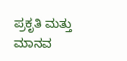ಪ್ರಕೃತಿ ಮತ್ತು ಮಾನವ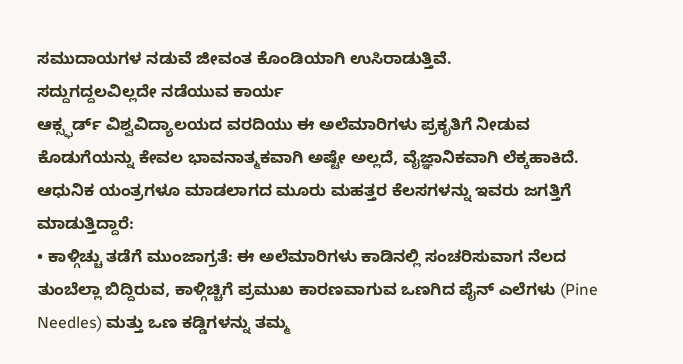ಸಮುದಾಯಗಳ ನಡುವೆ ಜೀವಂತ ಕೊಂಡಿಯಾಗಿ ಉಸಿರಾಡುತ್ತಿವೆ.
ಸದ್ದುಗದ್ದಲವಿಲ್ಲದೇ ನಡೆಯುವ ಕಾರ್ಯ
ಆಕ್ಸ್ಫರ್ಡ್ ವಿಶ್ವವಿದ್ಯಾಲಯದ ವರದಿಯು ಈ ಅಲೆಮಾರಿಗಳು ಪ್ರಕೃತಿಗೆ ನೀಡುವ ಕೊಡುಗೆಯನ್ನು ಕೇವಲ ಭಾವನಾತ್ಮಕವಾಗಿ ಅಷ್ಟೇ ಅಲ್ಲದೆ, ವೈಜ್ಞಾನಿಕವಾಗಿ ಲೆಕ್ಕಹಾಕಿದೆ. ಆಧುನಿಕ ಯಂತ್ರಗಳೂ ಮಾಡಲಾಗದ ಮೂರು ಮಹತ್ತರ ಕೆಲಸಗಳನ್ನು ಇವರು ಜಗತ್ತಿಗೆ ಮಾಡುತ್ತಿದ್ದಾರೆ:
• ಕಾಳ್ಗಿಚ್ಚು ತಡೆಗೆ ಮುಂಜಾಗ್ರತೆ: ಈ ಅಲೆಮಾರಿಗಳು ಕಾಡಿನಲ್ಲಿ ಸಂಚರಿಸುವಾಗ ನೆಲದ ತುಂಬೆಲ್ಲಾ ಬಿದ್ದಿರುವ, ಕಾಳ್ಗಿಚ್ಚಿಗೆ ಪ್ರಮುಖ ಕಾರಣವಾಗುವ ಒಣಗಿದ ಪೈನ್ ಎಲೆಗಳು (Pine Needles) ಮತ್ತು ಒಣ ಕಡ್ಡಿಗಳನ್ನು ತಮ್ಮ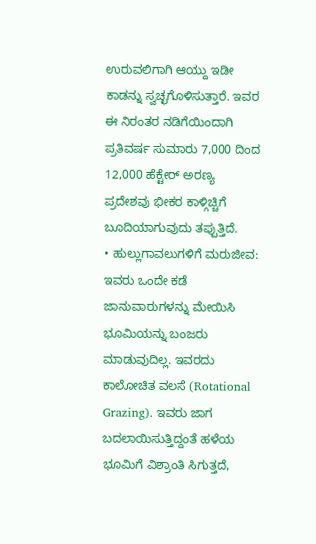ಉರುವಲಿಗಾಗಿ ಆಯ್ದು ಇಡೀ ಕಾಡನ್ನು ಸ್ವಚ್ಛಗೊಳಿಸುತ್ತಾರೆ. ಇವರ ಈ ನಿರಂತರ ನಡಿಗೆಯಿಂದಾಗಿ ಪ್ರತಿವರ್ಷ ಸುಮಾರು 7,000 ದಿಂದ 12,000 ಹೆಕ್ಟೇರ್ ಅರಣ್ಯ ಪ್ರದೇಶವು ಭೀಕರ ಕಾಳ್ಗಿಚ್ಚಿಗೆ ಬೂದಿಯಾಗುವುದು ತಪ್ಪುತ್ತಿದೆ.
• ಹುಲ್ಲುಗಾವಲುಗಳಿಗೆ ಮರುಜೀವ: ಇವರು ಒಂದೇ ಕಡೆ ಜಾನುವಾರುಗಳನ್ನು ಮೇಯಿಸಿ ಭೂಮಿಯನ್ನು ಬಂಜರು ಮಾಡುವುದಿಲ್ಲ. ಇವರದು ಕಾಲೋಚಿತ ವಲಸೆ (Rotational Grazing). ಇವರು ಜಾಗ ಬದಲಾಯಿಸುತ್ತಿದ್ದಂತೆ ಹಳೆಯ ಭೂಮಿಗೆ ವಿಶ್ರಾಂತಿ ಸಿಗುತ್ತದೆ,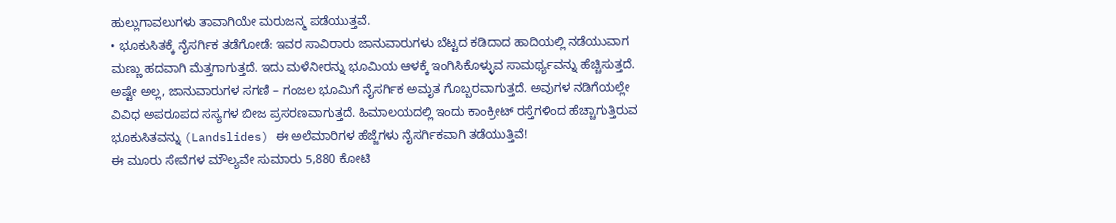ಹುಲ್ಲುಗಾವಲುಗಳು ತಾವಾಗಿಯೇ ಮರುಜನ್ಮ ಪಡೆಯುತ್ತವೆ.
• ಭೂಕುಸಿತಕ್ಕೆ ನೈಸರ್ಗಿಕ ತಡೆಗೋಡೆ: ಇವರ ಸಾವಿರಾರು ಜಾನುವಾರುಗಳು ಬೆಟ್ಟದ ಕಡಿದಾದ ಹಾದಿಯಲ್ಲಿ ನಡೆಯುವಾಗ ಮಣ್ಣು ಹದವಾಗಿ ಮೆತ್ತಗಾಗುತ್ತದೆ. ಇದು ಮಳೆನೀರನ್ನು ಭೂಮಿಯ ಆಳಕ್ಕೆ ಇಂಗಿಸಿಕೊಳ್ಳುವ ಸಾಮರ್ಥ್ಯವನ್ನು ಹೆಚ್ಚಿಸುತ್ತದೆ. ಅಷ್ಟೇ ಅಲ್ಲ, ಜಾನುವಾರುಗಳ ಸಗಣಿ – ಗಂಜಲ ಭೂಮಿಗೆ ನೈಸರ್ಗಿಕ ಅಮೃತ ಗೊಬ್ಬರವಾಗುತ್ತದೆ. ಅವುಗಳ ನಡಿಗೆಯಲ್ಲೇ ವಿವಿಧ ಅಪರೂಪದ ಸಸ್ಯಗಳ ಬೀಜ ಪ್ರಸರಣವಾಗುತ್ತದೆ. ಹಿಮಾಲಯದಲ್ಲಿ ಇಂದು ಕಾಂಕ್ರೀಟ್ ರಸ್ತೆಗಳಿಂದ ಹೆಚ್ಚಾಗುತ್ತಿರುವ ಭೂಕುಸಿತವನ್ನು (Landslides) ಈ ಅಲೆಮಾರಿಗಳ ಹೆಜ್ಜೆಗಳು ನೈಸರ್ಗಿಕವಾಗಿ ತಡೆಯುತ್ತಿವೆ!
ಈ ಮೂರು ಸೇವೆಗಳ ಮೌಲ್ಯವೇ ಸುಮಾರು 5,880 ಕೋಟಿ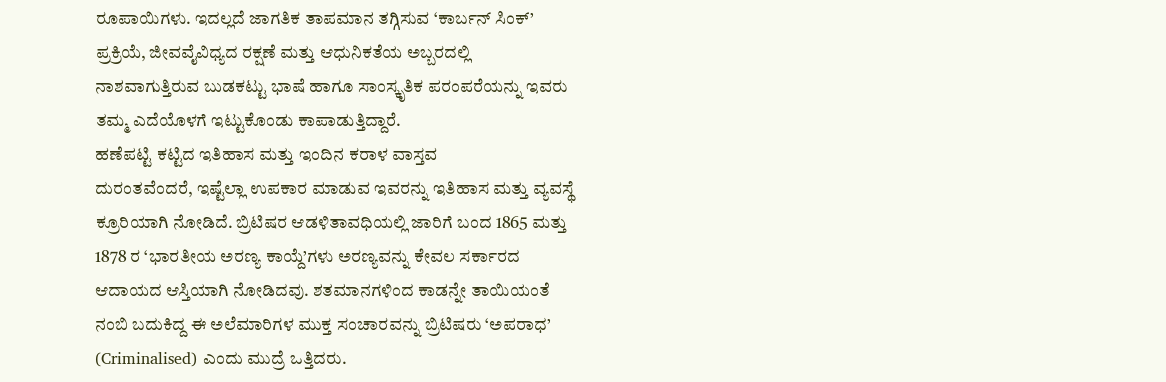ರೂಪಾಯಿಗಳು. ಇದಲ್ಲದೆ ಜಾಗತಿಕ ತಾಪಮಾನ ತಗ್ಗಿಸುವ ‘ಕಾರ್ಬನ್ ಸಿಂಕ್’ ಪ್ರಕ್ರಿಯೆ, ಜೀವವೈವಿಧ್ಯದ ರಕ್ಷಣೆ ಮತ್ತು ಆಧುನಿಕತೆಯ ಅಬ್ಬರದಲ್ಲಿ ನಾಶವಾಗುತ್ತಿರುವ ಬುಡಕಟ್ಟು ಭಾಷೆ ಹಾಗೂ ಸಾಂಸ್ಕೃತಿಕ ಪರಂಪರೆಯನ್ನು ಇವರು ತಮ್ಮ ಎದೆಯೊಳಗೆ ಇಟ್ಟುಕೊಂಡು ಕಾಪಾಡುತ್ತಿದ್ದಾರೆ.
ಹಣೆಪಟ್ಟಿ ಕಟ್ಟಿದ ಇತಿಹಾಸ ಮತ್ತು ಇಂದಿನ ಕರಾಳ ವಾಸ್ತವ
ದುರಂತವೆಂದರೆ, ಇಷ್ಟೆಲ್ಲಾ ಉಪಕಾರ ಮಾಡುವ ಇವರನ್ನು ಇತಿಹಾಸ ಮತ್ತು ವ್ಯವಸ್ಥೆ ಕ್ರೂರಿಯಾಗಿ ನೋಡಿದೆ. ಬ್ರಿಟಿಷರ ಆಡಳಿತಾವಧಿಯಲ್ಲಿ ಜಾರಿಗೆ ಬಂದ 1865 ಮತ್ತು 1878 ರ ‘ಭಾರತೀಯ ಅರಣ್ಯ ಕಾಯ್ದೆ’ಗಳು ಅರಣ್ಯವನ್ನು ಕೇವಲ ಸರ್ಕಾರದ ಆದಾಯದ ಆಸ್ತಿಯಾಗಿ ನೋಡಿದವು. ಶತಮಾನಗಳಿಂದ ಕಾಡನ್ನೇ ತಾಯಿಯಂತೆ ನಂಬಿ ಬದುಕಿದ್ದ ಈ ಅಲೆಮಾರಿಗಳ ಮುಕ್ತ ಸಂಚಾರವನ್ನು ಬ್ರಿಟಿಷರು ‘ಅಪರಾಧ’ (Criminalised) ಎಂದು ಮುದ್ರೆ ಒತ್ತಿದರು.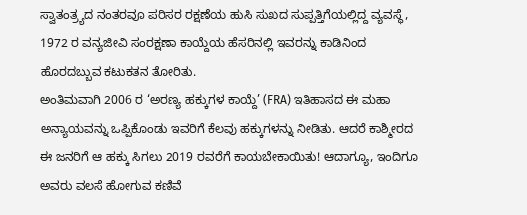ಸ್ವಾತಂತ್ರ್ಯದ ನಂತರವೂ ಪರಿಸರ ರಕ್ಷಣೆಯ ಹುಸಿ ಸುಖದ ಸುಪ್ಪತ್ತಿಗೆಯಲ್ಲಿದ್ದ ವ್ಯವಸ್ಥೆ, 1972 ರ ವನ್ಯಜೀವಿ ಸಂರಕ್ಷಣಾ ಕಾಯ್ದೆಯ ಹೆಸರಿನಲ್ಲಿ ಇವರನ್ನು ಕಾಡಿನಿಂದ ಹೊರದಬ್ಬುವ ಕಟುಕತನ ತೋರಿತು.
ಅಂತಿಮವಾಗಿ 2006 ರ ‘ಅರಣ್ಯ ಹಕ್ಕುಗಳ ಕಾಯ್ದೆ’ (FRA) ಇತಿಹಾಸದ ಈ ಮಹಾ ಅನ್ಯಾಯವನ್ನು ಒಪ್ಪಿಕೊಂಡು ಇವರಿಗೆ ಕೆಲವು ಹಕ್ಕುಗಳನ್ನು ನೀಡಿತು. ಆದರೆ ಕಾಶ್ಮೀರದ ಈ ಜನರಿಗೆ ಆ ಹಕ್ಕು ಸಿಗಲು 2019 ರವರೆಗೆ ಕಾಯಬೇಕಾಯಿತು! ಆದಾಗ್ಯೂ, ಇಂದಿಗೂ ಅವರು ವಲಸೆ ಹೋಗುವ ಕಣಿವೆ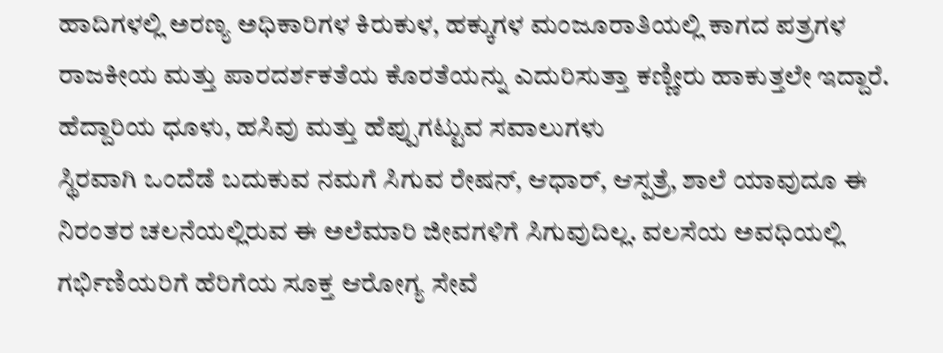ಹಾದಿಗಳಲ್ಲಿ ಅರಣ್ಯ ಅಧಿಕಾರಿಗಳ ಕಿರುಕುಳ, ಹಕ್ಕುಗಳ ಮಂಜೂರಾತಿಯಲ್ಲಿ ಕಾಗದ ಪತ್ರಗಳ ರಾಜಕೀಯ ಮತ್ತು ಪಾರದರ್ಶಕತೆಯ ಕೊರತೆಯನ್ನು ಎದುರಿಸುತ್ತಾ ಕಣ್ಣೀರು ಹಾಕುತ್ತಲೇ ಇದ್ದಾರೆ.
ಹೆದ್ದಾರಿಯ ಧೂಳು, ಹಸಿವು ಮತ್ತು ಹೆಪ್ಪುಗಟ್ಟುವ ಸವಾಲುಗಳು
ಸ್ಥಿರವಾಗಿ ಒಂದೆಡೆ ಬದುಕುವ ನಮಗೆ ಸಿಗುವ ರೇಷನ್, ಆಧಾರ್, ಆಸ್ಪತ್ರೆ, ಶಾಲೆ ಯಾವುದೂ ಈ ನಿರಂತರ ಚಲನೆಯಲ್ಲಿರುವ ಈ ಅಲೆಮಾರಿ ಜೀವಗಳಿಗೆ ಸಿಗುವುದಿಲ್ಲ. ವಲಸೆಯ ಅವಧಿಯಲ್ಲಿ ಗರ್ಭಿಣಿಯರಿಗೆ ಹೆರಿಗೆಯ ಸೂಕ್ತ ಆರೋಗ್ಯ ಸೇವೆ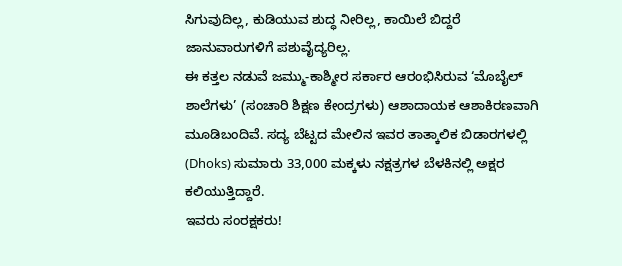ಸಿಗುವುದಿಲ್ಲ, ಕುಡಿಯುವ ಶುದ್ಧ ನೀರಿಲ್ಲ, ಕಾಯಿಲೆ ಬಿದ್ದರೆ ಜಾನುವಾರುಗಳಿಗೆ ಪಶುವೈದ್ಯರಿಲ್ಲ.
ಈ ಕತ್ತಲ ನಡುವೆ ಜಮ್ಮು-ಕಾಶ್ಮೀರ ಸರ್ಕಾರ ಆರಂಭಿಸಿರುವ ‘ಮೊಬೈಲ್ ಶಾಲೆಗಳು’ (ಸಂಚಾರಿ ಶಿಕ್ಷಣ ಕೇಂದ್ರಗಳು) ಆಶಾದಾಯಕ ಆಶಾಕಿರಣವಾಗಿ ಮೂಡಿಬಂದಿವೆ. ಸದ್ಯ ಬೆಟ್ಟದ ಮೇಲಿನ ಇವರ ತಾತ್ಕಾಲಿಕ ಬಿಡಾರಗಳಲ್ಲಿ (Dhoks) ಸುಮಾರು 33,000 ಮಕ್ಕಳು ನಕ್ಷತ್ರಗಳ ಬೆಳಕಿನಲ್ಲಿ ಅಕ್ಷರ ಕಲಿಯುತ್ತಿದ್ದಾರೆ.
ಇವರು ಸಂರಕ್ಷಕರು!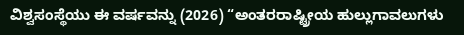ವಿಶ್ವಸಂಸ್ಥೆಯು ಈ ವರ್ಷವನ್ನು (2026) “ಅಂತರರಾಷ್ಟ್ರೀಯ ಹುಲ್ಲುಗಾವಲುಗಳು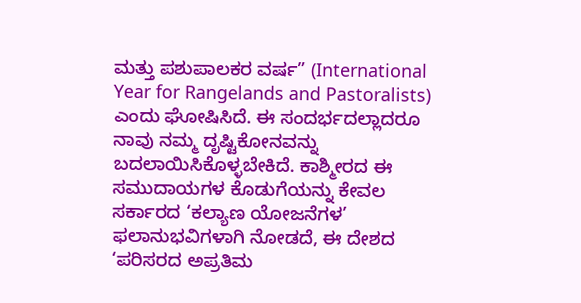ಮತ್ತು ಪಶುಪಾಲಕರ ವರ್ಷ” (International Year for Rangelands and Pastoralists) ಎಂದು ಘೋಷಿಸಿದೆ. ಈ ಸಂದರ್ಭದಲ್ಲಾದರೂ ನಾವು ನಮ್ಮ ದೃಷ್ಟಿಕೋನವನ್ನು ಬದಲಾಯಿಸಿಕೊಳ್ಳಬೇಕಿದೆ. ಕಾಶ್ಮೀರದ ಈ ಸಮುದಾಯಗಳ ಕೊಡುಗೆಯನ್ನು ಕೇವಲ ಸರ್ಕಾರದ ‘ಕಲ್ಯಾಣ ಯೋಜನೆಗಳ’ ಫಲಾನುಭವಿಗಳಾಗಿ ನೋಡದೆ, ಈ ದೇಶದ ‘ಪರಿಸರದ ಅಪ್ರತಿಮ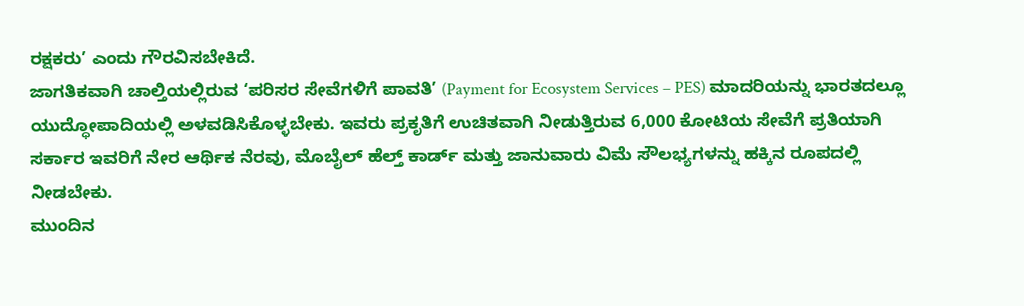ರಕ್ಷಕರು’ ಎಂದು ಗೌರವಿಸಬೇಕಿದೆ.
ಜಾಗತಿಕವಾಗಿ ಚಾಲ್ತಿಯಲ್ಲಿರುವ ‘ಪರಿಸರ ಸೇವೆಗಳಿಗೆ ಪಾವತಿ’ (Payment for Ecosystem Services – PES) ಮಾದರಿಯನ್ನು ಭಾರತದಲ್ಲೂ ಯುದ್ಧೋಪಾದಿಯಲ್ಲಿ ಅಳವಡಿಸಿಕೊಳ್ಳಬೇಕು. ಇವರು ಪ್ರಕೃತಿಗೆ ಉಚಿತವಾಗಿ ನೀಡುತ್ತಿರುವ 6,000 ಕೋಟಿಯ ಸೇವೆಗೆ ಪ್ರತಿಯಾಗಿ ಸರ್ಕಾರ ಇವರಿಗೆ ನೇರ ಆರ್ಥಿಕ ನೆರವು, ಮೊಬೈಲ್ ಹೆಲ್ತ್ ಕಾರ್ಡ್ ಮತ್ತು ಜಾನುವಾರು ವಿಮೆ ಸೌಲಭ್ಯಗಳನ್ನು ಹಕ್ಕಿನ ರೂಪದಲ್ಲಿ ನೀಡಬೇಕು.
ಮುಂದಿನ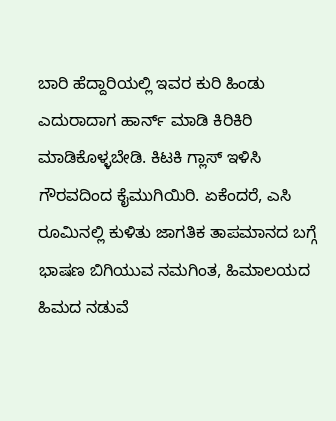ಬಾರಿ ಹೆದ್ದಾರಿಯಲ್ಲಿ ಇವರ ಕುರಿ ಹಿಂಡು ಎದುರಾದಾಗ ಹಾರ್ನ್ ಮಾಡಿ ಕಿರಿಕಿರಿ ಮಾಡಿಕೊಳ್ಳಬೇಡಿ. ಕಿಟಕಿ ಗ್ಲಾಸ್ ಇಳಿಸಿ ಗೌರವದಿಂದ ಕೈಮುಗಿಯಿರಿ. ಏಕೆಂದರೆ, ಎಸಿ ರೂಮಿನಲ್ಲಿ ಕುಳಿತು ಜಾಗತಿಕ ತಾಪಮಾನದ ಬಗ್ಗೆ ಭಾಷಣ ಬಿಗಿಯುವ ನಮಗಿಂತ, ಹಿಮಾಲಯದ ಹಿಮದ ನಡುವೆ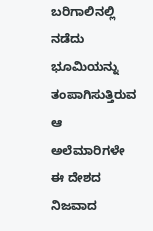ಬರಿಗಾಲಿನಲ್ಲಿ ನಡೆದು ಭೂಮಿಯನ್ನು ತಂಪಾಗಿಸುತ್ತಿರುವ ಆ ಅಲೆಮಾರಿಗಳೇ ಈ ದೇಶದ ನಿಜವಾದ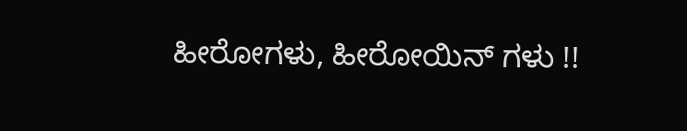ಹೀರೋಗಳು, ಹೀರೋಯಿನ್ ಗಳು !!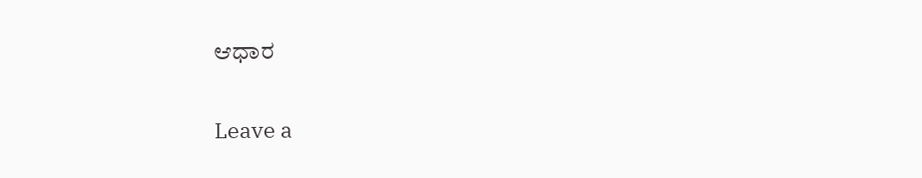ಆಧಾರ

Leave a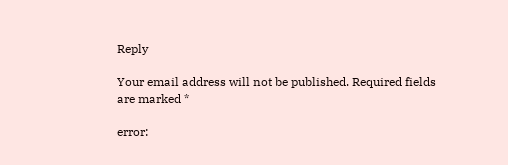Reply

Your email address will not be published. Required fields are marked *

error: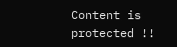Content is protected !!